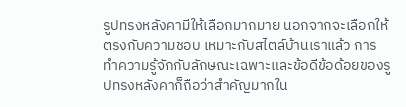รูปทรงหลังคามีให้เลือกมากมาย นอกจากจะเลือกให้ตรงกับความชอบ เหมาะกับสไตล์บ้านเราแล้ว การทำความรู้จักกับลักษณะเฉพาะและข้อดีข้อด้อยของรูปทรงหลังคาก็ถือว่าสำคัญมากใน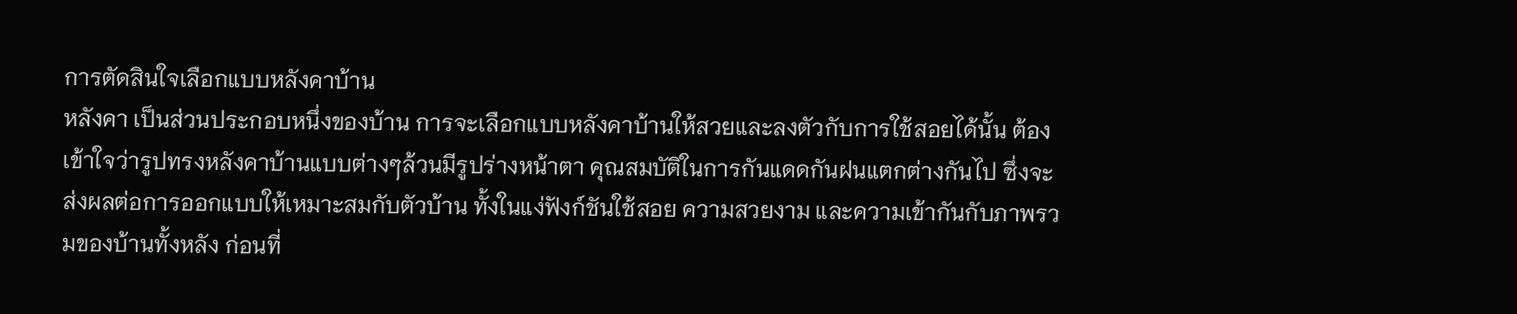การตัดสินใจเลือกแบบหลังคาบ้าน
หลังคา เป็นส่วนประกอบหนึ่งของบ้าน การจะเลือกแบบหลังคาบ้านให้สวยและลงตัวกับการใช้สอยได้นั้น ต้องเข้าใจว่ารูปทรงหลังคาบ้านแบบต่างๆล้วนมีรูปร่างหน้าตา คุณสมบัติในการกันแดดกันฝนแตกต่างกันไป ซึ่งจะส่งผลต่อการออกแบบให้เหมาะสมกับตัวบ้าน ทั้งในแง่ฟังก์ชันใช้สอย ความสวยงาม และความเข้ากันกับภาพรวมของบ้านทั้งหลัง ก่อนที่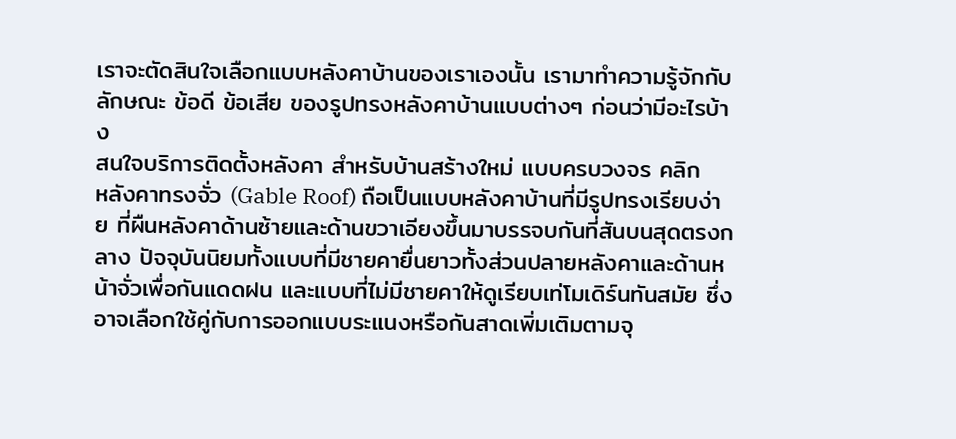เราจะตัดสินใจเลือกแบบหลังคาบ้านของเราเองนั้น เรามาทำความรู้จักกับลักษณะ ข้อดี ข้อเสีย ของรูปทรงหลังคาบ้านแบบต่างๆ ก่อนว่ามีอะไรบ้าง
สนใจบริการติดตั้งหลังคา สำหรับบ้านสร้างใหม่ แบบครบวงจร คลิก
หลังคาทรงจั่ว (Gable Roof) ถือเป็นแบบหลังคาบ้านที่มีรูปทรงเรียบง่าย ที่ผืนหลังคาด้านซ้ายและด้านขวาเอียงขึ้นมาบรรจบกันที่สันบนสุดตรงกลาง ปัจจุบันนิยมทั้งแบบที่มีชายคายื่นยาวทั้งส่วนปลายหลังคาและด้านหน้าจั่วเพื่อกันแดดฝน และแบบที่ไม่มีชายคาให้ดูเรียบเท่โมเดิร์นทันสมัย ซึ่งอาจเลือกใช้คู่กับการออกแบบระแนงหรือกันสาดเพิ่มเติมตามจุ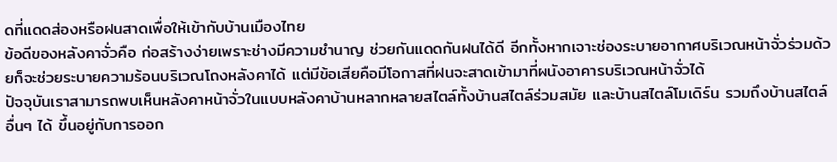ดที่แดดส่องหรือฝนสาดเพื่อให้เข้ากับบ้านเมืองไทย
ข้อดีของหลังคาจั่วคือ ก่อสร้างง่ายเพราะช่างมีความชำนาญ ช่วยกันแดดกันฝนได้ดี อีกทั้งหากเจาะช่องระบายอากาศบริเวณหน้าจั่วร่วมด้วยก็จะช่วยระบายความร้อนบริเวณโถงหลังคาได้ แต่มีข้อเสียคือมีโอกาสที่ฝนจะสาดเข้ามาที่ผนังอาคารบริเวณหน้าจั่วได้
ปัจจุบันเราสามารถพบเห็นหลังคาหน้าจั่วในแบบหลังคาบ้านหลากหลายสไตล์ทั้งบ้านสไตล์ร่วมสมัย และบ้านสไตล์โมเดิร์น รวมถึงบ้านสไตล์อื่นๆ ได้ ขึ้นอยู่กับการออก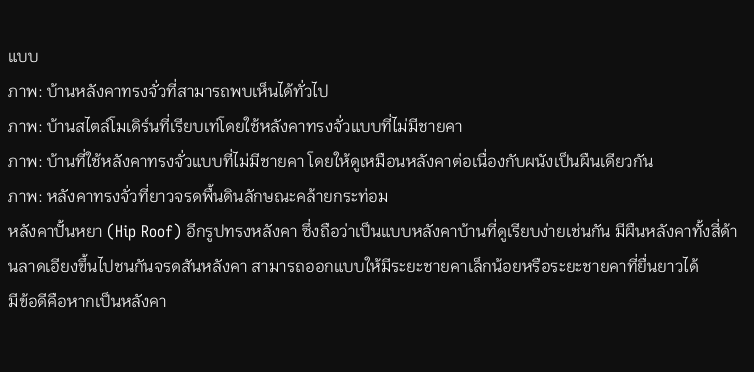แบบ
ภาพ: บ้านหลังคาทรงจั่วที่สามารถพบเห็นได้ทั่วไป
ภาพ: บ้านสไตล์โมเดิร์นที่เรียบเท่โดยใช้หลังคาทรงจั่วแบบที่ไม่มีชายคา
ภาพ: บ้านที่ใช้หลังคาทรงจั่วแบบที่ไม่มีชายคา โดยให้ดูเหมือนหลังคาต่อเนื่องกับผนังเป็นผืนเดียวกัน
ภาพ: หลังคาทรงจั่วที่ยาวจรดพื้นดินลักษณะคล้ายกระท่อม
หลังคาปั้นหยา (Hip Roof) อีกรูปทรงหลังคา ซึ่งถือว่าเป็นแบบหลังคาบ้านที่ดูเรียบง่ายเช่นกัน มีผืนหลังคาทั้งสี่ด้านลาดเอียงขึ้นไปชนกันจรดสันหลังคา สามารถออกแบบให้มีระยะชายคาเล็กน้อยหรือระยะชายคาที่ยื่นยาวได้
มีข้อดีคือหากเป็นหลังคา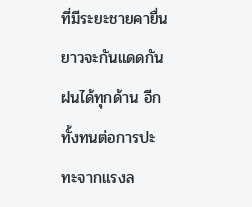ที่มีระยะชายคายื่นยาวจะกันแดดกันฝนได้ทุกด้าน อีกทั้งทนต่อการปะทะจากแรงล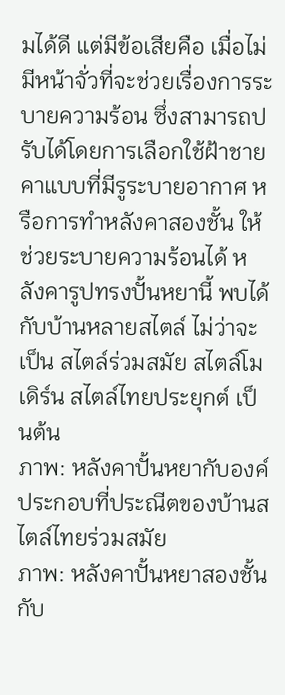มได้ดี แต่มีข้อเสียคือ เมื่อไม่มีหน้าจั่วที่จะช่วยเรื่องการระบายความร้อน ซึ่งสามารถปรับได้โดยการเลือกใช้ฝ้าชายคาแบบที่มีรูระบายอากาศ หรือการทำหลังคาสองชั้น ให้ช่วยระบายความร้อนได้ หลังคารูปทรงปั้นหยานี้ พบได้กับบ้านหลายสไตล์ ไม่ว่าจะเป็น สไตล์ร่วมสมัย สไตล์โมเดิร์น สไตล์ไทยประยุกต์ เป็นต้น
ภาพ: หลังคาปั้นหยากับองค์ประกอบที่ประณีตของบ้านสไตล์ไทยร่วมสมัย
ภาพ: หลังคาปั้นหยาสองชั้นกับ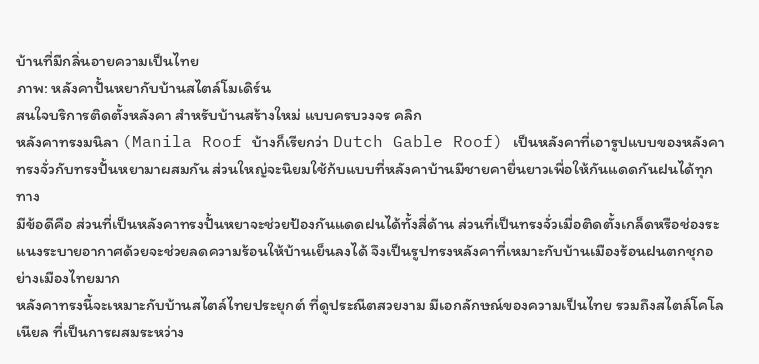บ้านที่มีกลิ่นอายความเป็นไทย
ภาพ: หลังคาปั้นหยากับบ้านสไตล์โมเดิร์น
สนใจบริการติดตั้งหลังคา สำหรับบ้านสร้างใหม่ แบบครบวงจร คลิก
หลังคาทรงมนิลา (Manila Roof บ้างก็เรียกว่า Dutch Gable Roof) เป็นหลังคาที่เอารูปแบบของหลังคาทรงจั่วกับทรงปั้นหยามาผสมกัน ส่วนใหญ่จะนิยมใช้ก้บแบบที่หลังคาบ้านมีชายคายื่นยาวเพื่อให้กันแดดกันฝนได้ทุกทาง
มีข้อดีคือ ส่วนที่เป็นหลังคาทรงปั้นหยาจะช่วยป้องกันแดดฝนได้ทั้งสี่ด้าน ส่วนที่เป็นทรงจั่วเมื่อติดตั้งเกล็ดหรือช่องระแนงระบายอากาศด้วยจะช่วยลดความร้อนให้บ้านเย็นลงได้ จึงเป็นรูปทรงหลังคาที่เหมาะกับบ้านเมืองร้อนฝนตกชุกอย่างเมืองไทยมาก
หลังคาทรงนี้จะเหมาะกับบ้านสไตล์ไทยประยุกต์ ที่ดูประณีตสวยงาม มีเอกลักษณ์ของความเป็นไทย รวมถึงสไตล์โคโลเนียล ที่เป็นการผสมระหว่าง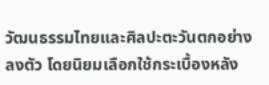วัฒนธรรมไทยและศิลปะตะวันตกอย่างลงตัว โดยนิยมเลือกใช้กระเบื้องหลัง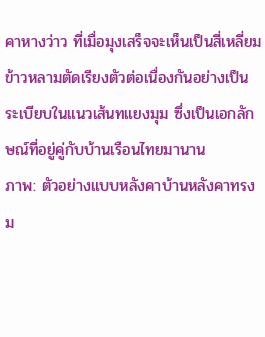คาหางว่าว ที่เมื่อมุงเสร็จจะเห็นเป็นสี่เหลี่ยมข้าวหลามตัดเรียงตัวต่อเนื่องกันอย่างเป็นระเบียบในแนวเส้นทแยงมุม ซึ่งเป็นเอกลักษณ์ที่อยู่คู่กับบ้านเรือนไทยมานาน
ภาพ: ตัวอย่างแบบหลังคาบ้านหลังคาทรงม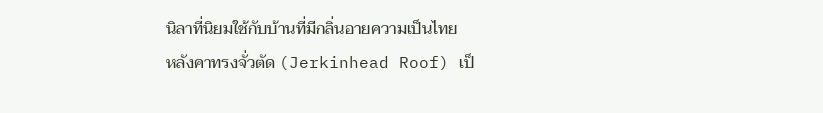นิลาที่นิยมใช้กับบ้านที่มีกลิ่นอายความเป็นไทย
หลังคาทรงจั่วตัด (Jerkinhead Roof) เป็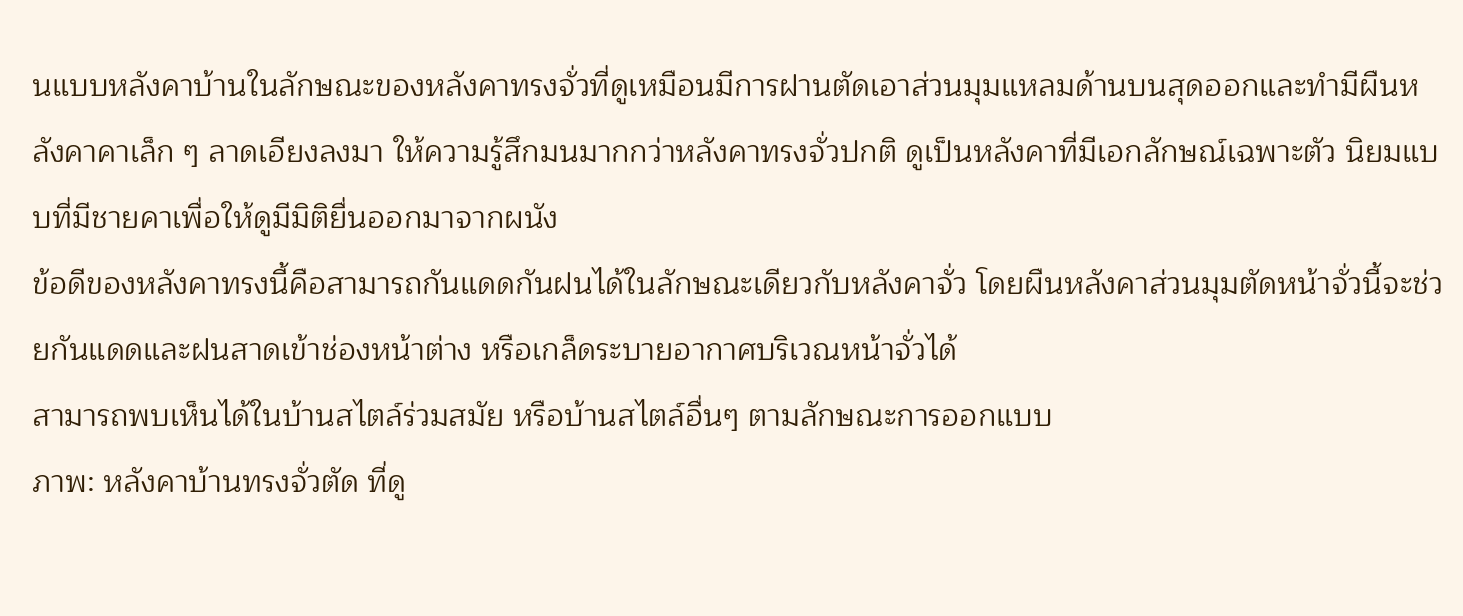นแบบหลังคาบ้านในลักษณะของหลังคาทรงจั่วที่ดูเหมือนมีการฝานตัดเอาส่วนมุมแหลมด้านบนสุดออกและทำมีผืนหลังคาคาเล็ก ๆ ลาดเอียงลงมา ให้ความรู้สึกมนมากกว่าหลังคาทรงจั่วปกติ ดูเป็นหลังคาที่มีเอกลักษณ์เฉพาะตัว นิยมแบบที่มีชายคาเพื่อให้ดูมีมิติยื่นออกมาจากผนัง
ข้อดีของหลังคาทรงนี้คือสามารถกันแดดกันฝนได้ในลักษณะเดียวกับหลังคาจั่ว โดยผืนหลังคาส่วนมุมตัดหน้าจั่วนี้จะช่วยกันแดดและฝนสาดเข้าช่องหน้าต่าง หรือเกล็ดระบายอากาศบริเวณหน้าจั่วได้
สามารถพบเห็นได้ในบ้านสไตล์ร่วมสมัย หรือบ้านสไตล์อื่นๆ ตามลักษณะการออกแบบ
ภาพ: หลังคาบ้านทรงจั่วตัด ที่ดู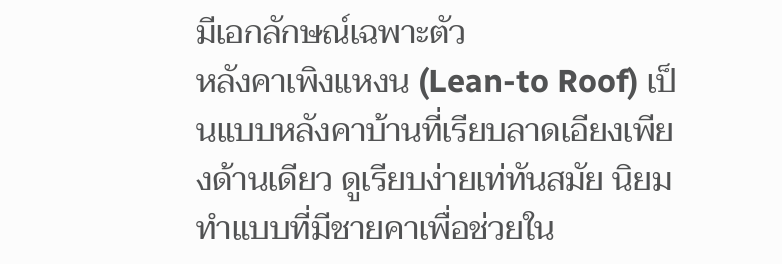มีเอกลักษณ์เฉพาะตัว
หลังคาเพิงแหงน (Lean-to Roof) เป็นแบบหลังคาบ้านที่เรียบลาดเอียงเพียงด้านเดียว ดูเรียบง่ายเท่ทันสมัย นิยมทำแบบที่มีชายคาเพื่อช่วยใน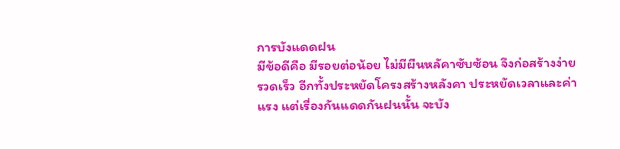การบังแดดฝน
มีข้อดีคือ มีรอยต่อน้อย ไม่มีผืนหลัคาซับซ้อน จึงก่อสร้างง่ายรวดเร็ว อีกทั้งประหยัดโครงสร้างหลังคา ประหยัดเวลาและค่าแรง แต่เรื่องกันแดดกันฝนนั้น จะบัง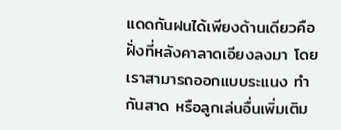แดดกันฝนได้เพียงด้านเดียวคือฝั่งที่หลังคาลาดเอียงลงมา โดยเราสามารถออกแบบระแนง ทำกันสาด หรือลูกเล่นอื่นเพิ่มเติม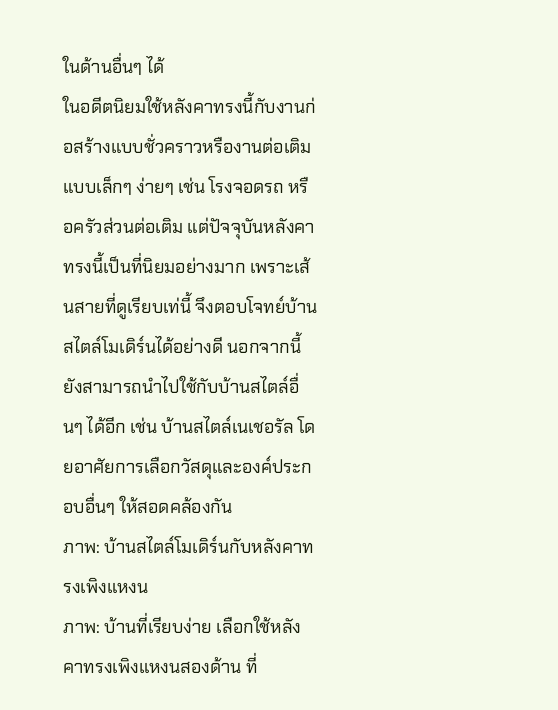ในด้านอื่นๆ ได้
ในอดีตนิยมใช้หลังคาทรงนี้กับงานก่อสร้างแบบชั่วคราวหรืองานต่อเติมแบบเล็กๆ ง่ายๆ เช่น โรงจอดรถ หรือครัวส่วนต่อเติม แต่ปัจจุบันหลังคาทรงนี้เป็นที่นิยมอย่างมาก เพราะเส้นสายที่ดูเรียบเท่นี้ จึงตอบโจทย์บ้านสไตล์โมเดิร์นได้อย่างดี นอกจากนี้ ยังสามารถนำไปใช้กับบ้านสไตล์อื่นๆ ได้อีก เช่น บ้านสไตล์เนเชอรัล โดยอาศัยการเลือกวัสดุและองค์ประกอบอื่นๆ ให้สอดคล้องกัน
ภาพ: บ้านสไตล์โมเดิร์นกับหลังคาทรงเพิงแหงน
ภาพ: บ้านที่เรียบง่าย เลือกใช้หลังคาทรงเพิงแหงนสองด้าน ที่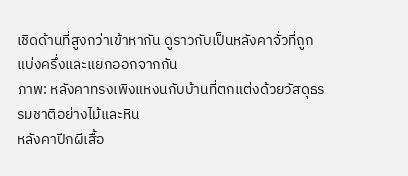เชิดด้านที่สูงกว่าเข้าหากัน ดูราวกับเป็นหลังคาจั่วที่ถูกแบ่งครึ่งและแยกออกจากกัน
ภาพ: หลังคาทรงเพิงแหงนกับบ้านที่ตกแต่งด้วยวัสดุธรรมชาติอย่างไม้และหิน
หลังคาปีกผีเสื้อ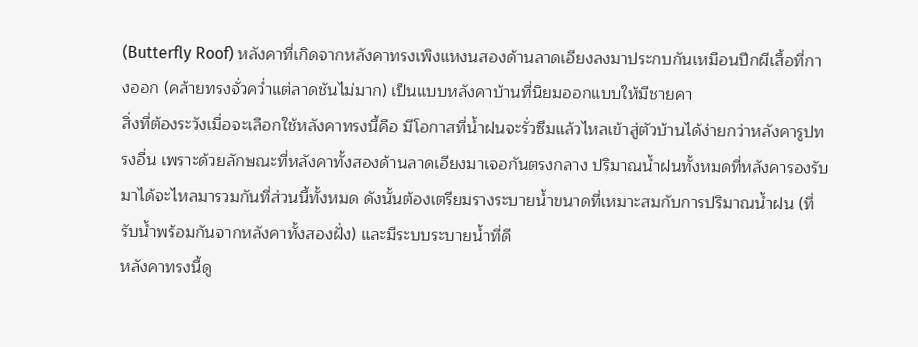(Butterfly Roof) หลังคาที่เกิดจากหลังคาทรงเพิงแหงนสองด้านลาดเอียงลงมาประกบกันเหมือนปีกผีเสื้อที่กางออก (คล้ายทรงจั่วคว่ำแต่ลาดชันไม่มาก) เป็นแบบหลังคาบ้านที่นิยมออกแบบให้มีชายคา
สิ่งที่ต้องระวังเมื่อจะเลือกใช้หลังคาทรงนี้คือ มีโอกาสที่น้ำฝนจะรั่วซึมแล้วไหลเข้าสู่ตัวบ้านได้ง่ายกว่าหลังคารูปทรงอื่น เพราะด้วยลักษณะที่หลังคาทั้งสองด้านลาดเอียงมาเจอกันตรงกลาง ปริมาณน้ำฝนทั้งหมดที่หลังคารองรับมาได้จะไหลมารวมกันที่ส่วนนี้ทั้งหมด ดังนั้นต้องเตรียมรางระบายน้ำขนาดที่เหมาะสมกับการปริมาณน้ำฝน (ที่รับน้ำพร้อมกันจากหลังคาทั้งสองฝั่ง) และมีระบบระบายน้ำที่ดี
หลังคาทรงนี้ดู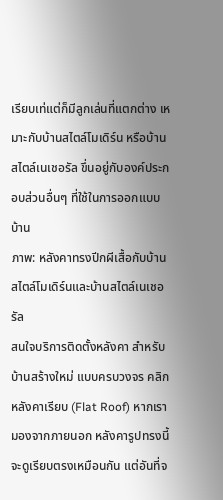เรียบเท่แต่ก็มีลูกเล่นที่แตกต่าง เหมาะกับบ้านสไตล์โมเดิร์น หรือบ้านสไตล์เนเชอรัล ขึ่นอยู่กับองค์ประกอบส่วนอื่นๆ ที่ใช้ในการออกแบบบ้าน
ภาพ: หลังคาทรงปีกผีเสื้อกับบ้านสไตล์โมเดิร์นและบ้านสไตล์เนเชอรัล
สนใจบริการติดตั้งหลังคา สำหรับบ้านสร้างใหม่ แบบครบวงจร คลิก
หลังคาเรียบ (Flat Roof) หากเรามองจากภายนอก หลังคารูปทรงนี้จะดูเรียบตรงเหมือนกัน แต่อันที่จ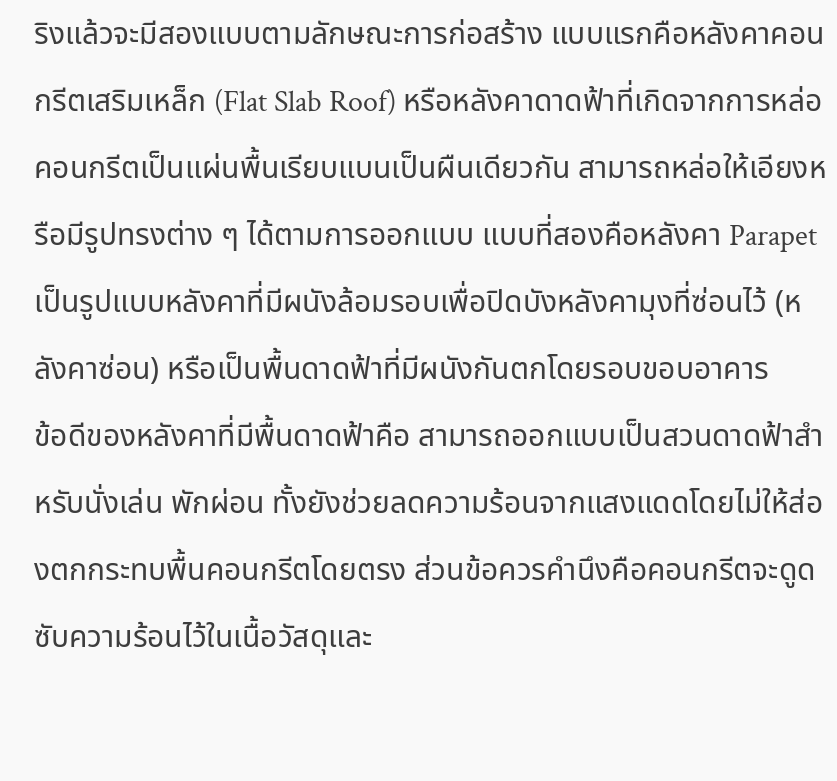ริงแล้วจะมีสองแบบตามลักษณะการก่อสร้าง แบบแรกคือหลังคาคอนกรีตเสริมเหล็ก (Flat Slab Roof) หรือหลังคาดาดฟ้าที่เกิดจากการหล่อคอนกรีตเป็นแผ่นพื้นเรียบแบนเป็นผืนเดียวกัน สามารถหล่อให้เอียงหรือมีรูปทรงต่าง ๆ ได้ตามการออกแบบ แบบที่สองคือหลังคา Parapet เป็นรูปแบบหลังคาที่มีผนังล้อมรอบเพื่อปิดบังหลังคามุงที่ซ่อนไว้ (หลังคาซ่อน) หรือเป็นพื้นดาดฟ้าที่มีผนังกันตกโดยรอบขอบอาคาร
ข้อดีของหลังคาที่มีพื้นดาดฟ้าคือ สามารถออกแบบเป็นสวนดาดฟ้าสำหรับนั่งเล่น พักผ่อน ทั้งยังช่วยลดความร้อนจากแสงแดดโดยไม่ให้ส่องตกกระทบพื้นคอนกรีตโดยตรง ส่วนข้อควรคำนึงคือคอนกรีตจะดูดซับความร้อนไว้ในเนื้อวัสดุและ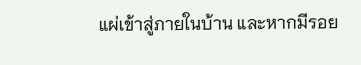แผ่เข้าสู่ภายในบ้าน และหากมีรอย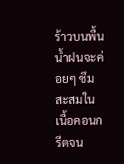ร้าวบนพื้น น้ำฝนจะค่อยๆ ซึมสะสมในเนื้อคอนกรีตจน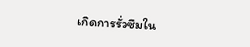เกิดการรั่วซึมใน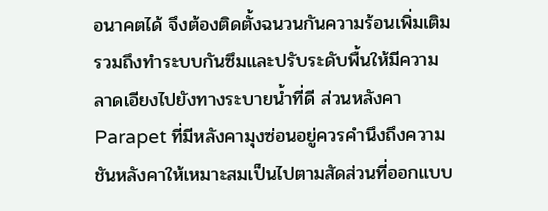อนาคตได้ จึงต้องติดตั้งฉนวนกันความร้อนเพิ่มเติม รวมถึงทำระบบกันซึมและปรับระดับพื้นให้มีความลาดเอียงไปยังทางระบายน้ำที่ดี ส่วนหลังคา Parapet ที่มีหลังคามุงซ่อนอยู่ควรคำนึงถึงความชันหลังคาให้เหมาะสมเป็นไปตามสัดส่วนที่ออกแบบ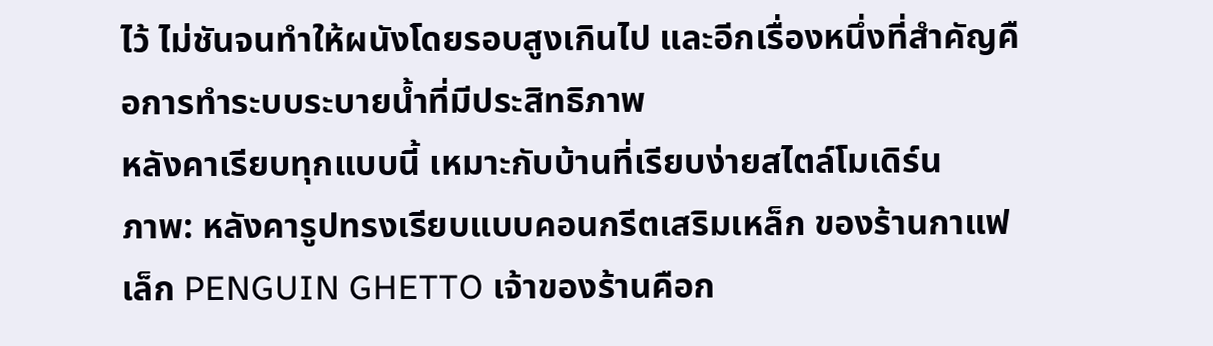ไว้ ไม่ชันจนทำให้ผนังโดยรอบสูงเกินไป และอีกเรื่องหนึ่งที่สำคัญคือการทำระบบระบายน้ำที่มีประสิทธิภาพ
หลังคาเรียบทุกแบบนี้ เหมาะกับบ้านที่เรียบง่ายสไตล์โมเดิร์น
ภาพ: หลังคารูปทรงเรียบแบบคอนกรีตเสริมเหล็ก ของร้านกาแฟเล็ก PENGUIN GHETTO เจ้าของร้านคือก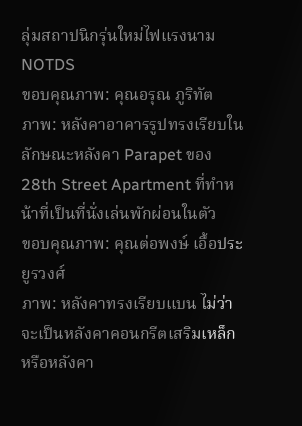ลุ่มสถาปนิกรุ่นใหม่ไฟแรงนาม NOTDS
ขอบคุณภาพ: คุณอรุณ ภูริทัต
ภาพ: หลังคาอาคารรูปทรงเรียบในลักษณะหลังคา Parapet ของ 28th Street Apartment ที่ทำหน้าที่เป็นที่นั่งเล่นพักผ่อนในตัว
ขอบคุณภาพ: คุณต่อพงษ์ เอื้อประยูรวงศ์
ภาพ: หลังคาทรงเรียบแบน ไม่ว่าจะเป็นหลังคาคอนกรีตเสริมเหล็กหรือหลังคา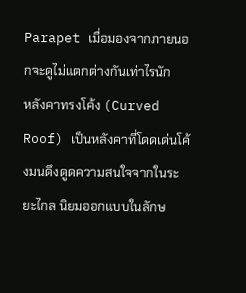Parapet เมื่อมองจากภายนอกจะดูไม่แตกต่างกันเท่าไรนัก
หลังคาทรงโค้ง (Curved Roof) เป็นหลังคาที่โดดเด่นโค้งมนดึงดูดความสนใจจากในระยะไกล นิยมออกแบบในลักษ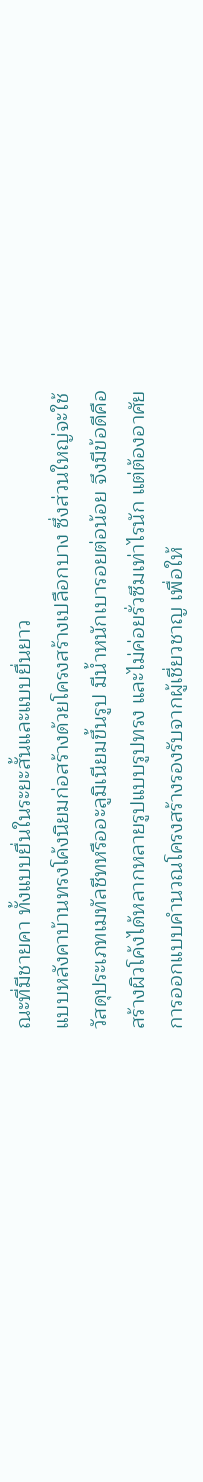ณะที่มีชายคา ทั้งแบบยื่นในระยะสั้นและแบบยื่นยาว
แบบหลังคาบ้านทรงโค้งนิยมก่อสร้างด้วยโครงสร้างเปลือกบาง ซึ่งส่วนใหญ่จะใช้วัสดุประเภทเมทัลชีทหรืออะลูมิเนียมขึ้นรูป มีน้ำหนักเบารอยต่อน้อย จึงมีข้อดีคือสร้างผิวโค้งได้หลากหลายรูปแบบรูปทรง และไม่ค่อยรั่วซึมเท่าไรนัก แต่ต้องอาศัยการออกแบบคำนวณโครงสร้างรองรับจากผู้เชี่ยวชาญ เพื่อให้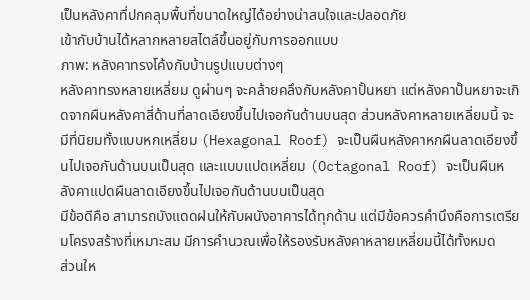เป็นหลังคาที่ปกคลุมพื้นที่ขนาดใหญ่ได้อย่างน่าสนใจและปลอดภัย
เข้ากับบ้านได้หลากหลายสไตล์ขึ้นอยู่กับการออกแบบ
ภาพ: หลังคาทรงโค้งกับบ้านรูปแบบต่างๆ
หลังคาทรงหลายเหลี่ยม ดูผ่านๆ จะคล้ายคลึงกับหลังคาปั้นหยา แต่หลังคาปั้นหยาจะเกิดจากผืนหลังคาสี่ด้านที่ลาดเอียงขึ้นไปเจอกันด้านบนสุด ส่วนหลังคาหลายเหลี่ยมนี้ จะมีที่นิยมทั้งแบบหกเหลี่ยม (Hexagonal Roof) จะเป็นผืนหลังคาหกผืนลาดเอียงขึ้นไปเจอกันด้านบนเป็นสุด และแบบแปดเหลี่ยม (Octagonal Roof) จะเป็นผืนหลังคาแปดผืนลาดเอียงขึ้นไปเจอกันด้านบนเป็นสุด
มีข้อดีคือ สามารถบังแดดฝนให้กับผนังอาคารได้ทุกด้าน แต่มีข้อควรคำนึงคือการเตรียมโครงสร้างที่เหมาะสม มีการคำนวณเพื่อให้รองรับหลังคาหลายเหลี่ยมนี้ได้ทั้งหมด
ส่วนให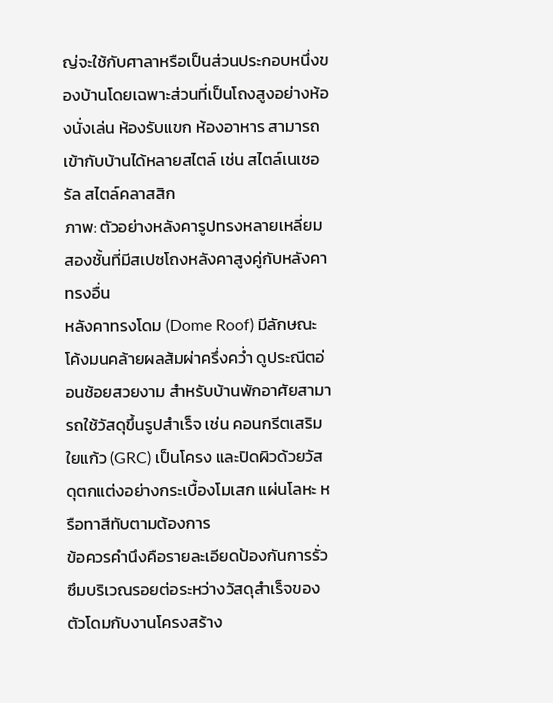ญ่จะใช้กับศาลาหรือเป็นส่วนประกอบหนึ่งของบ้านโดยเฉพาะส่วนที่เป็นโถงสูงอย่างห้องนั่งเล่น ห้องรับแขก ห้องอาหาร สามารถเข้ากับบ้านได้หลายสไตล์ เช่น สไตล์เนเชอรัล สไตล์คลาสสิก
ภาพ: ตัวอย่างหลังคารูปทรงหลายเหลี่ยมสองชั้นที่มีสเปซโถงหลังคาสูงคู่กับหลังคาทรงอื่น
หลังคาทรงโดม (Dome Roof) มีลักษณะโค้งมนคล้ายผลส้มผ่าครึ่งคว่ำ ดูประณีตอ่อนช้อยสวยงาม สำหรับบ้านพักอาศัยสามารถใช้วัสดุขึ้นรูปสำเร็จ เช่น คอนกรีตเสริมใยแก้ว (GRC) เป็นโครง และปิดผิวด้วยวัสดุตกแต่งอย่างกระเบื้องโมเสก แผ่นโลหะ หรือทาสีทับตามต้องการ
ข้อควรคำนึงคือรายละเอียดป้องกันการรั่วซึมบริเวณรอยต่อระหว่างวัสดุสำเร็จของตัวโดมกับงานโครงสร้าง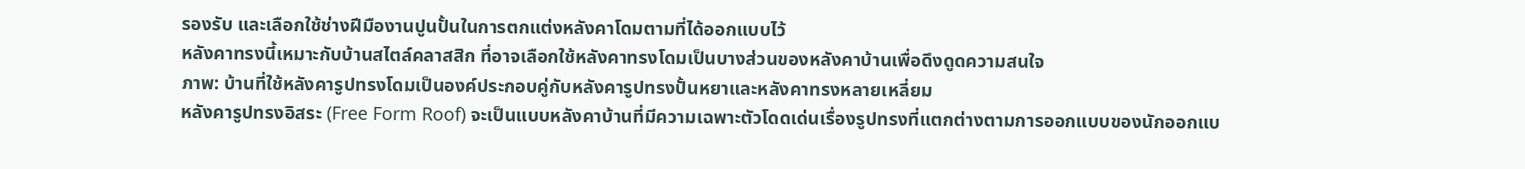รองรับ และเลือกใช้ช่างฝีมืองานปูนปั้นในการตกแต่งหลังคาโดมตามที่ได้ออกแบบไว้
หลังคาทรงนี้เหมาะกับบ้านสไตล์คลาสสิก ที่อาจเลือกใช้หลังคาทรงโดมเป็นบางส่วนของหลังคาบ้านเพื่อดึงดูดความสนใจ
ภาพ: บ้านที่ใช้หลังคารูปทรงโดมเป็นองค์ประกอบคู่กับหลังคารูปทรงปั้นหยาและหลังคาทรงหลายเหลี่ยม
หลังคารูปทรงอิสระ (Free Form Roof) จะเป็นแบบหลังคาบ้านที่มีความเฉพาะตัวโดดเด่นเรื่องรูปทรงที่แตกต่างตามการออกแบบของนักออกแบ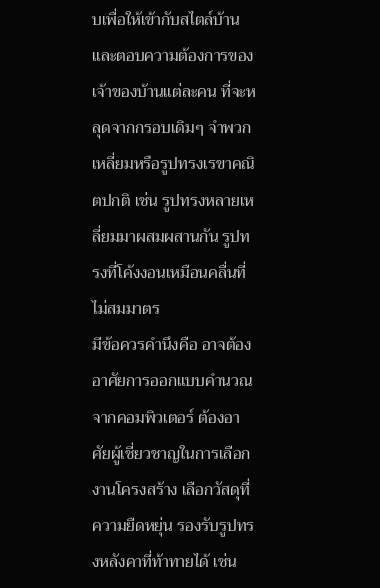บเพื่อให้เข้ากับสไตล์บ้าน และตอบความต้องการของเจ้าของบ้านแต่ละคน ที่จะหลุดจากกรอบเดิมๆ จำพวกเหลี่ยมหรือรูปทรงเรขาคณิตปกติ เช่น รูปทรงหลายเหลี่ยมมาผสมผสานกัน รูปทรงที่โค้งงอนเหมือนคลื่นที่ไม่สมมาตร
มีข้อควรคำนึงคือ อาจต้องอาศัยการออกแบบคำนวณจากคอมพิวเตอร์ ต้องอาศัยผู้เชี่ยวชาญในการเลือกงานโครงสร้าง เลือกวัสดุที่ความยืดหยุ่น รองรับรูปทรงหลังคาที่ท้าทายได้ เช่น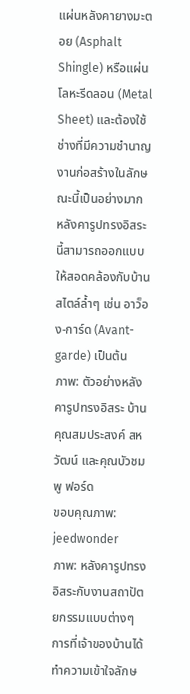แผ่นหลังคายางมะตอย (Asphalt Shingle) หรือแผ่นโลหะรีดลอน (Metal Sheet) และต้องใช้ช่างที่มีความชำนาญงานก่อสร้างในลักษณะนี้เป็นอย่างมาก
หลังคารูปทรงอิสระนี้สามารถออกแบบให้สอดคล้องกับบ้านสไตล์ล้ำๆ เช่น อาว็อง-การ์ด (Avant-garde) เป็นต้น
ภาพ: ตัวอย่างหลังคารูปทรงอิสระ บ้านคุณสมประสงค์ สหวัฒน์ และคุณบัวชมพู ฟอร์ด
ขอบคุณภาพ: jeedwonder
ภาพ: หลังคารูปทรงอิสระกับงานสถาปัตยกรรมแบบต่างๆ
การที่เจ้าของบ้านได้ทำความเข้าใจลักษ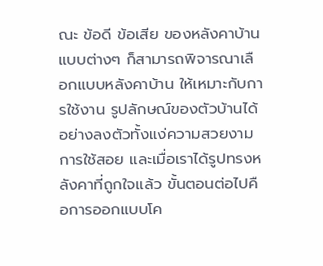ณะ ข้อดี ข้อเสีย ของหลังคาบ้านแบบต่างๆ ก็สามารถพิจารณาเลือกแบบหลังคาบ้าน ให้เหมาะกับการใช้งาน รูปลักษณ์ของตัวบ้านได้อย่างลงตัวทั้งแง่ความสวยงาม การใช้สอย และเมื่อเราได้รูปทรงหลังคาที่ถูกใจแล้ว ขั้นตอนต่อไปคือการออกแบบโค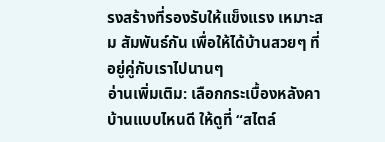รงสร้างที่รองรับให้แข็งแรง เหมาะสม สัมพันธ์กัน เพื่อให้ได้บ้านสวยๆ ที่อยู่คู่กับเราไปนานๆ
อ่านเพิ่มเติม: เลือกกระเบื้องหลังคาบ้านแบบไหนดี ให้ดูที่ “สไตล์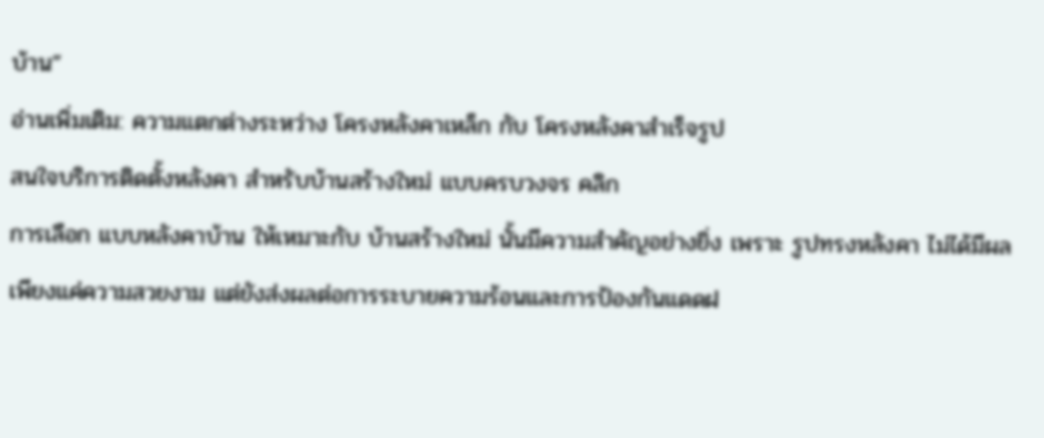บ้าน”
อ่านเพิ่มเติม: ความแตกต่างระหว่าง โครงหลังคาเหล็ก กับ โครงหลังคาสำเร็จรูป
สนใจบริการติดตั้งหลังคา สำหรับบ้านสร้างใหม่ แบบครบวงจร คลิก
การเลือก แบบหลังคาบ้าน ให้เหมาะกับ บ้านสร้างใหม่ นั้นมีความสำคัญอย่างยิ่ง เพราะ รูปทรงหลังคา ไม่ได้มีผลเพียงแค่ความสวยงาม แต่ยังส่งผลต่อการระบายความร้อนและการป้องกันแดดฝ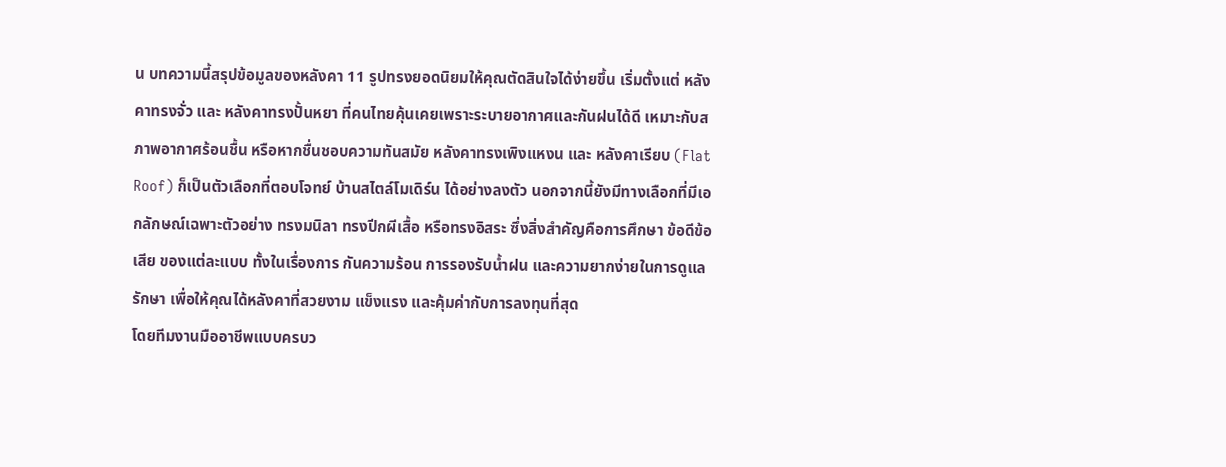น บทความนี้สรุปข้อมูลของหลังคา 11 รูปทรงยอดนิยมให้คุณตัดสินใจได้ง่ายขึ้น เริ่มตั้งแต่ หลังคาทรงจั่ว และ หลังคาทรงปั้นหยา ที่คนไทยคุ้นเคยเพราะระบายอากาศและกันฝนได้ดี เหมาะกับสภาพอากาศร้อนชื้น หรือหากชื่นชอบความทันสมัย หลังคาทรงเพิงแหงน และ หลังคาเรียบ (Flat Roof) ก็เป็นตัวเลือกที่ตอบโจทย์ บ้านสไตล์โมเดิร์น ได้อย่างลงตัว นอกจากนี้ยังมีทางเลือกที่มีเอกลักษณ์เฉพาะตัวอย่าง ทรงมนิลา ทรงปีกผีเสื้อ หรือทรงอิสระ ซึ่งสิ่งสำคัญคือการศึกษา ข้อดีข้อเสีย ของแต่ละแบบ ทั้งในเรื่องการ กันความร้อน การรองรับน้ำฝน และความยากง่ายในการดูแลรักษา เพื่อให้คุณได้หลังคาที่สวยงาม แข็งแรง และคุ้มค่ากับการลงทุนที่สุด
โดยทีมงานมืออาชีพแบบครบว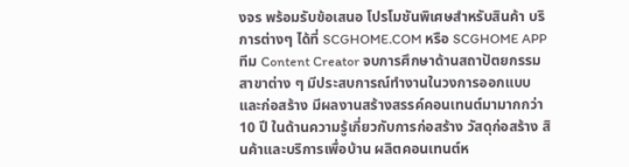งจร พร้อมรับข้อเสนอ โปรโมชันพิเศษสำหรับสินค้า บริการต่างๆ ได้ที่ SCGHOME.COM หรือ SCGHOME APP
ทีม Content Creator จบการศึกษาด้านสถาปัตยกรรมสาขาต่าง ๆ มีประสบการณ์ทำงานในวงการออกแบบและก่อสร้าง มีผลงานสร้างสรรค์คอนเทนต์มามากกว่า 10 ปี ในด้านความรู้เกี่ยวกับการก่อสร้าง วัสดุก่อสร้าง สินค้าและบริการเพื่อบ้าน ผลิตคอนเทนต์ห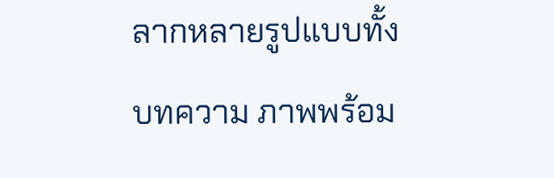ลากหลายรูปแบบทั้งบทความ ภาพพร้อม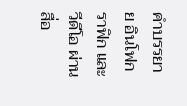คำบรรยาย อินโฟกราฟิก และวีดีโอ ผ่านสื่อ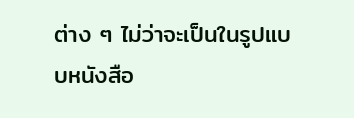ต่าง ๆ ไม่ว่าจะเป็นในรูปแบบหนังสือ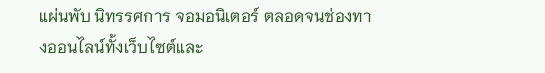แผ่นพับ นิทรรศการ จอมอนิเตอร์ ตลอดจนช่องทางออนไลน์ทั้งเว็บไซต์และ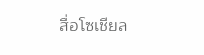สื่อโซเชียล